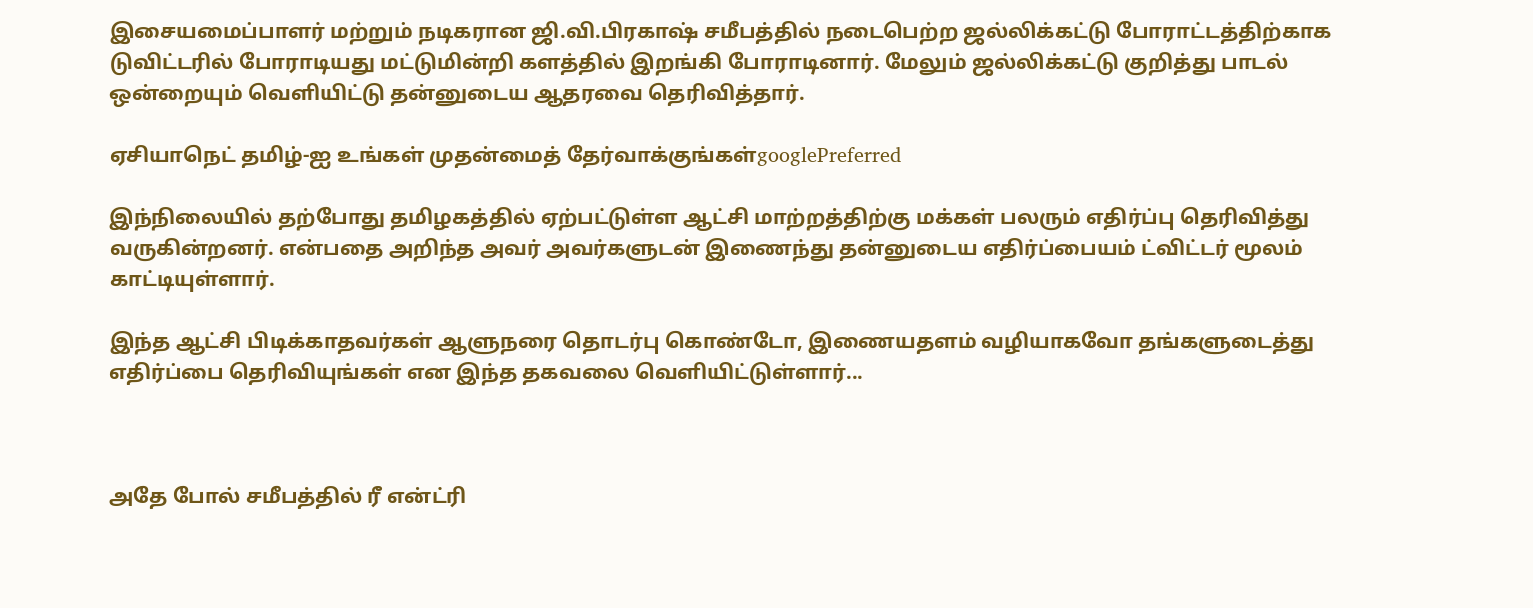இசையமைப்பாளர் மற்றும் நடிகரான ஜி.வி.பிரகாஷ் சமீபத்தில் நடைபெற்ற ஜல்லிக்கட்டு போராட்டத்திற்காக டுவிட்டரில் போராடியது மட்டுமின்றி களத்தில் இறங்கி போராடினார். மேலும் ஜல்லிக்கட்டு குறித்து பாடல் ஒன்றையும் வெளியிட்டு தன்னுடைய ஆதரவை தெரிவித்தார்.

ஏசியாநெட் தமிழ்-ஐ உங்கள் முதன்மைத் தேர்வாக்குங்கள்googlePreferred

இந்நிலையில் தற்போது தமிழகத்தில் ஏற்பட்டுள்ள ஆட்சி மாற்றத்திற்கு மக்கள் பலரும் எதிர்ப்பு தெரிவித்து வருகின்றனர். என்பதை அறிந்த அவர் அவர்களுடன் இணைந்து தன்னுடைய எதிர்ப்பையம் ட்விட்டர் மூலம் காட்டியுள்ளார்.

இந்த ஆட்சி பிடிக்காதவர்கள் ஆளுநரை தொடர்பு கொண்டோ, இணையதளம் வழியாகவோ தங்களுடைத்து எதிர்ப்பை தெரிவியுங்கள் என இந்த தகவலை வெளியிட்டுள்ளார்...



அதே போல் சமீபத்தில் ரீ என்ட்ரி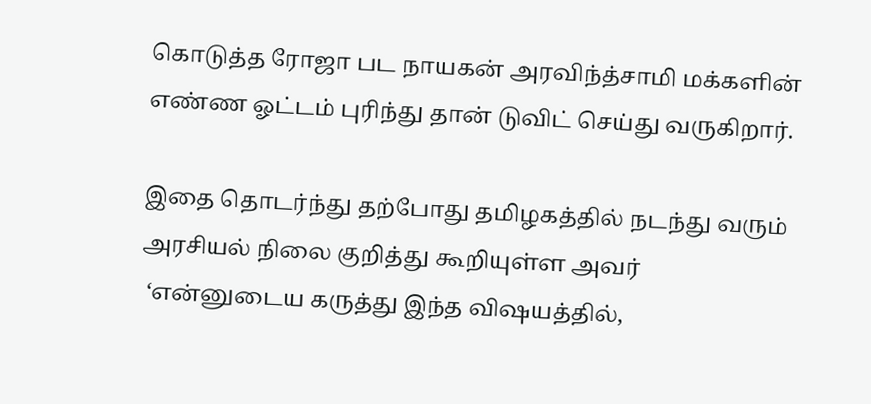கொடுத்த ரோஜா பட நாயகன் அரவிந்த்சாமி மக்களின் எண்ண ஓட்டம் புரிந்து தான் டுவிட் செய்து வருகிறார்.

இதை தொடர்ந்து தற்போது தமிழகத்தில் நடந்து வரும் அரசியல் நிலை குறித்து கூறியுள்ள அவர்
 ‘என்னுடைய கருத்து இந்த விஷயத்தில்,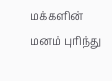மக்களின் மனம் புரிந்து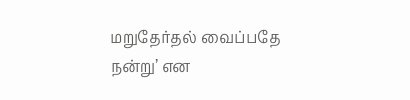மறுதேர்தல் வைப்பதே நன்று’ என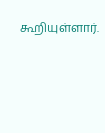கூறியுள்ளார்.